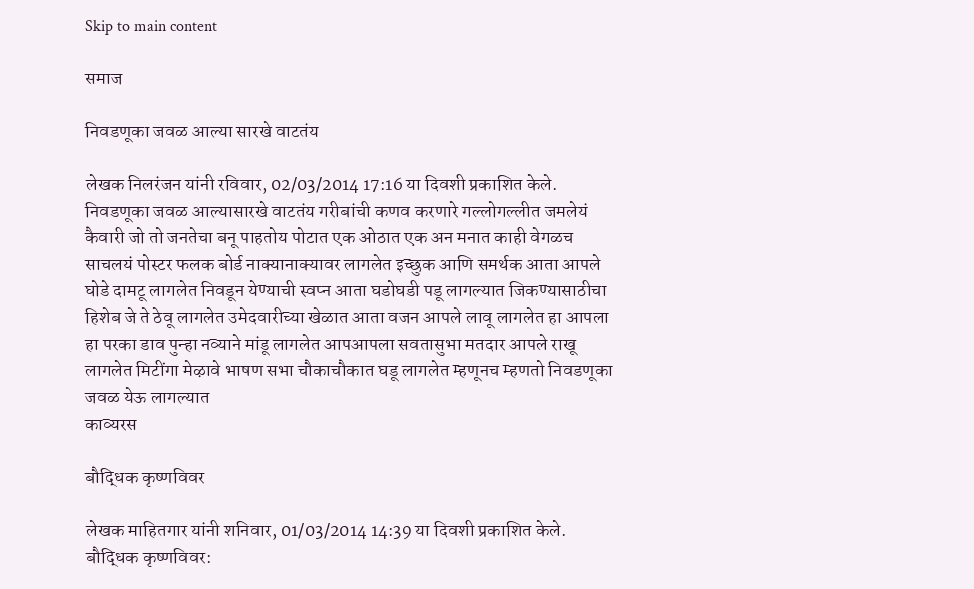Skip to main content

समाज

निवडणूका जवळ आल्या सारखे वाटतंय

लेखक निलरंजन यांनी रविवार, 02/03/2014 17:16 या दिवशी प्रकाशित केले.
निवडणूका जवळ आल्यासारखे वाटतंय गरीबांची कणव करणारे गल्लोगल्लीत जमलेयं कैवारी जो तो जनतेचा बनू पाहतोय पोटात एक ओठात एक अन मनात काही वेगळच साचलयं पोस्टर फलक बोर्ड नाक्यानाक्यावर लागलेत इच्छुक आणि समर्थक आता आपले घोडे दामटू लागलेत निवडून येण्याची स्वप्न आता घडोघडी पडू लागल्यात जिकण्यासाठीचा हिशेब जे ते ठेवू लागलेत उमेदवारीच्या खेळात आता वजन आपले लावू लागलेत हा आपला हा परका डाव पुन्हा नव्याने मांडू लागलेत आपआपला सवतासुभा मतदार आपले राखू लागलेत मिटींगा मेऴावे भाषण सभा चौकाचौकात घडू लागलेत म्हणूनच म्हणतो निवडणूका जवळ येऊ लागल्यात
काव्यरस

बौद्धिक कृष्णविवर

लेखक माहितगार यांनी शनिवार, 01/03/2014 14:39 या दिवशी प्रकाशित केले.
बौद्धिक कृष्णविवर: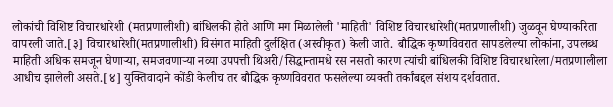लोकांची विशिष्ट विचारधारेशी (मतप्रणालीशी) बांधिलकी होते आणि मग मिळालेली 'माहिती' विशिष्ट विचारधारेशी(मतप्रणालीशी) जुळवून घेण्याकरिता वापरली जाते.[३] विचारधारेशी(मतप्रणालीशी) विसंगत माहिती दुर्लक्षित (अस्वीकृत) केली जाते. बौद्धिक कृष्णविवरात सापडलेल्या लोकांना, उपलब्ध माहिती अधिक समजून घेणाऱ्या, समजवणाऱ्या नव्या उपपत्ती थिअरी/सिद्धान्तामधे रस नसतो कारण त्यांची बांधिलकी विशिष्ट विचारधारेला/मतप्रणालीला आधीच झालेली असते.[४] युक्तिवादाने कोंडी केलीच तर बौद्धिक कृष्णविवरात फसलेल्या व्यक्ती तर्कांबद्दल संशय दर्शवतात.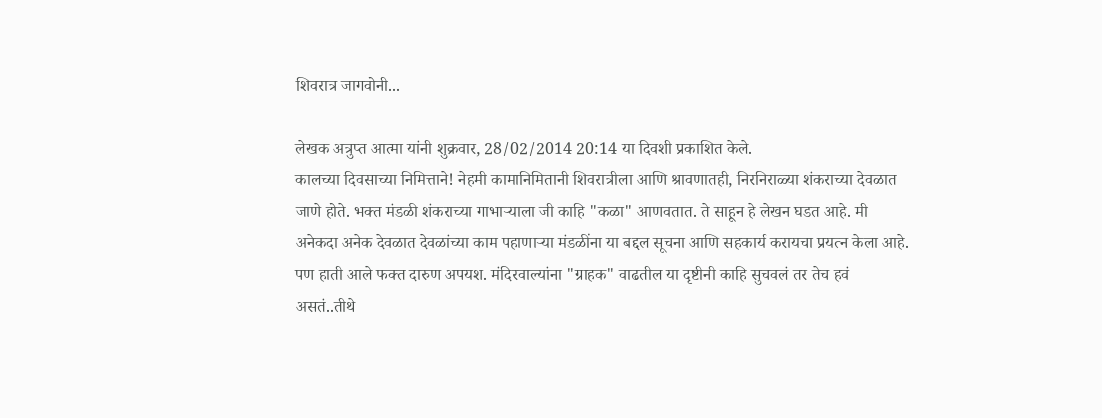शिवरात्र जागवोनी...

लेखक अत्रुप्त आत्मा यांनी शुक्रवार, 28/02/2014 20:14 या दिवशी प्रकाशित केले.
कालच्या दिवसाच्या निमित्ताने! नेहमी कामानिमितानी शिवरात्रीला आणि श्रावणातही, निरनिराळ्या शंकराच्या देवळात जाणे होते. भक्त मंडळी शंकराच्या गाभार्‍याला जी काहि "कळा" आणवतात. ते साहून हे लेखन घडत आहे. मी अनेकदा अनेक देवळात देवळांच्या काम पहाणार्‍या मंडळींना या बद्दल सूचना आणि सहकार्य करायचा प्रयत्न केला आहे. पण हाती आले फक्त दारुण अपयश. मंदिरवाल्यांना "ग्राहक" वाढतील या दृष्टीनी काहि सुचवलं तर तेच हवं असतं..तीथे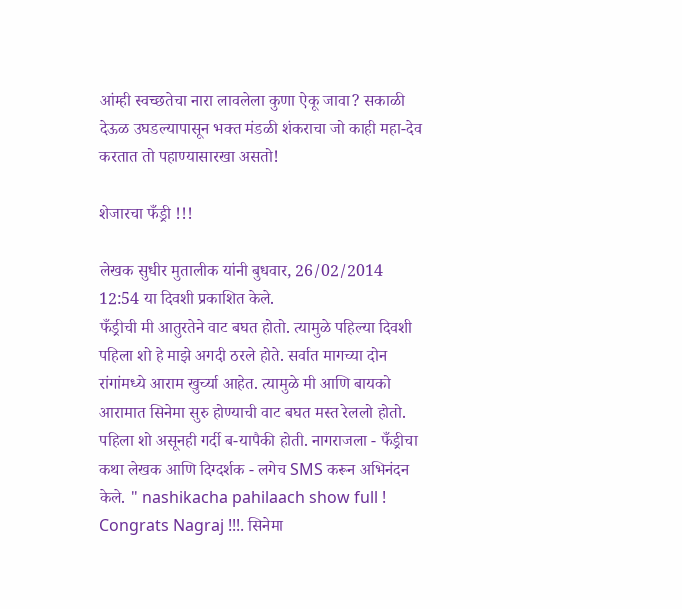आंम्ही स्वच्छतेचा नारा लावलेला कुणा ऐकू जावा? सकाळी देऊळ उघडल्यापासून भक्त मंडळी शंकराचा जो काही महा-देव करतात तो पहाण्यासारखा असतो!

शेजारचा फँड्री !!!

लेखक सुधीर मुतालीक यांनी बुधवार, 26/02/2014 12:54 या दिवशी प्रकाशित केले.
फँड्रीची मी आतुरतेने वाट बघत होतो. त्यामुळे पहिल्या दिवशी पहिला शो हे माझे अगदी ठरले होते. सर्वात मागच्या दोन रांगांमध्ये आराम खुर्च्या आहेत. त्यामुळे मी आणि बायको आरामात सिनेमा सुरु होण्याची वाट बघत मस्त रेललो होतो. पहिला शो असूनही गर्दी ब-यापैकी होती. नागराजला - फँड्रीचा कथा लेखक आणि दिग्दर्शक - लगेच SMS करून अभिनंदन केले. " nashikacha pahilaach show full ! Congrats Nagraj !!!. सिनेमा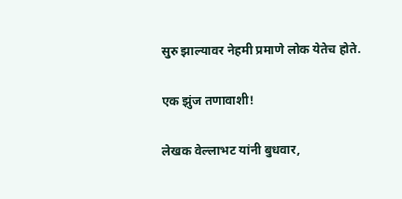सुरु झाल्यावर नेहमी प्रमाणे लोक येतेच होते.

एक झुंज तणावाशी!

लेखक वेल्लाभट यांनी बुधवार,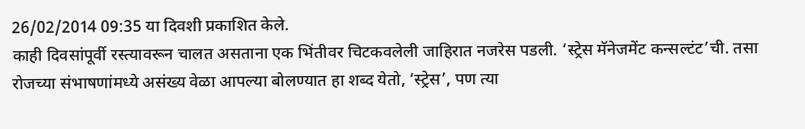26/02/2014 09:35 या दिवशी प्रकाशित केले.
काही दिवसांपूर्वी रस्त्यावरून चालत असताना एक भिंतीवर चिटकवलेली जाहिरात नजरेस पडली. ‘स्ट्रेस मॅनेजमेंट कन्सल्टंट’ची. तसा रोजच्या संभाषणांमध्ये असंख्य वेळा आपल्या बोलण्यात हा शब्द येतो, ‘स्ट्रेस’, पण त्या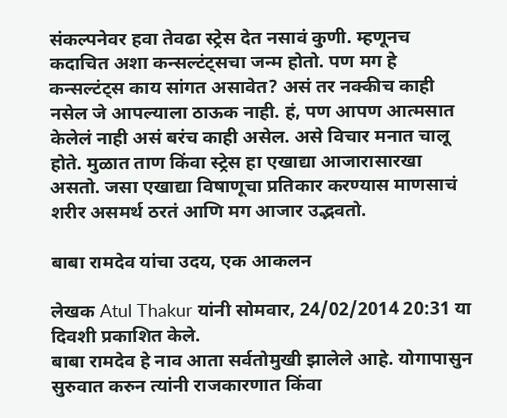संकल्पनेवर हवा तेवढा स्ट्रेस देत नसावं कुणी. म्हणूनच कदाचित अशा कन्सल्टंट्सचा जन्म होतो. पण मग हे कन्सल्टंट्स काय सांगत असावेत? असं तर नक्कीच काही नसेल जे आपल्याला ठाऊक नाही. हं, पण आपण आत्मसात केलेलं नाही असं बरंच काही असेल. असे विचार मनात चालू होते. मुळात ताण किंवा स्ट्रेस हा एखाद्या आजारासारखा असतो. जसा एखाद्या विषाणूचा प्रतिकार करण्यास माणसाचं शरीर असमर्थ ठरतं आणि मग आजार उद्भवतो.

बाबा रामदेव यांचा उदय, एक आकलन

लेखक Atul Thakur यांनी सोमवार, 24/02/2014 20:31 या दिवशी प्रकाशित केले.
बाबा रामदेव हे नाव आता सर्वतोमुखी झालेले आहे. योगापासुन सुरुवात करुन त्यांनी राजकारणात किंवा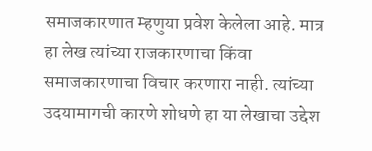समाजकारणात म्हणुया प्रवेश केलेला आहे. मात्र हा लेख त्यांच्या राजकारणाचा किंवा समाजकारणाचा विचार करणारा नाही. त्यांच्या उदयामागची कारणे शोधणे हा या लेखाचा उद्देश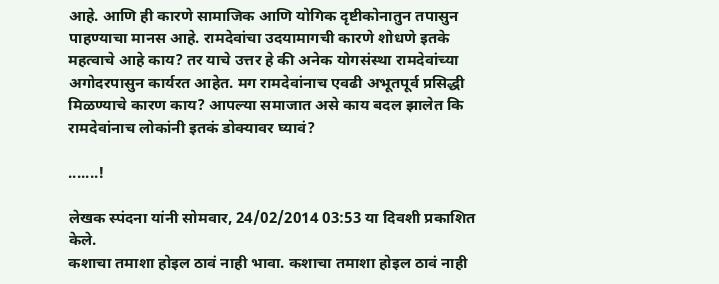आहे. आणि ही कारणे सामाजिक आणि योगिक दृष्टीकोनातुन तपासुन पाहण्याचा मानस आहे. रामदेवांचा उदयामागची कारणे शोधणे इतके महत्वाचे आहे काय? तर याचे उत्तर हे की अनेक योगसंस्था रामदेवांच्या अगोदरपासुन कार्यरत आहेत. मग रामदेवांनाच एवढी अभूतपूर्व प्रसिद्धी मिळण्याचे कारण काय? आपल्या समाजात असे काय बदल झालेत कि रामदेवांनाच लोकांनी इतकं डोक्यावर घ्यावं?

.......!

लेखक स्पंदना यांनी सोमवार, 24/02/2014 03:53 या दिवशी प्रकाशित केले.
कशाचा तमाशा होइल ठावं नाही भावा. कशाचा तमाशा होइल ठावं नाही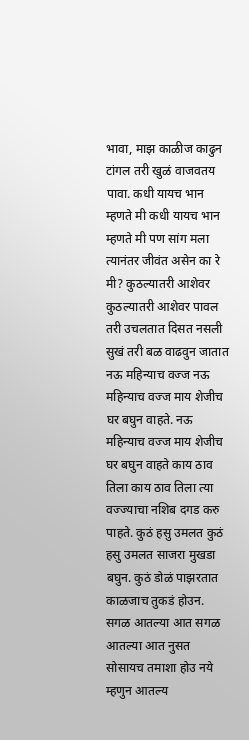भावा, माझ काळीज काढुन टांगल तरी खुळं वाजवतय पावा. कधी यायच भान म्हणते मी कधी यायच भान म्हणते मी पण सांग मला त्यानंतर जीवंत असेन का रे मी? कुठल्यातरी आशेवर कुठल्यातरी आशेवर पावल तरी उचलतात दिसत नसली सुखं तरी बळ वाढवुन जातात नऊ महिन्याच वज्ज नऊ महिन्याच वज्ज माय शेजीच घर बघुन वाहते. नऊ महिन्याच वज्ज माय शेजीच घर बघुन वाहते काय ठाव तिला काय ठाव तिला त्या वज्ज्याचा नशिब दगड करु पाहते. कुठं हसु उमलत कुठं हसु उमलत साजरा मुखडा बघुन. कुठं डोळं पाझरतात काळजाच तुकडं होउन. सगळ आतल्या आत सगळ आतल्या आत नुसत सोसायच तमाशा होउ नये म्हणुन आतल्य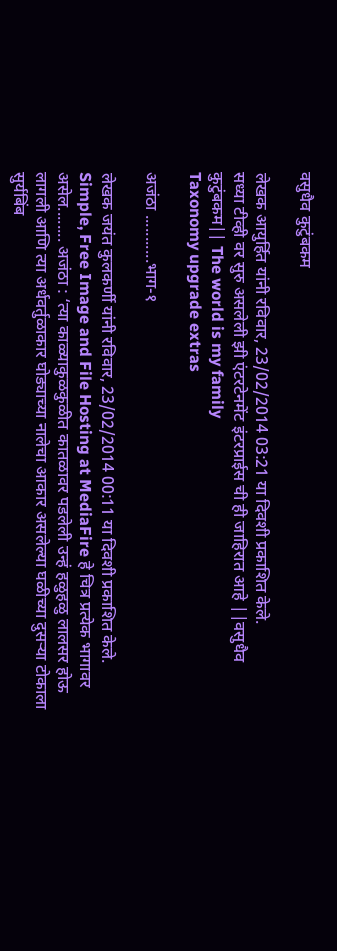वसुधैव कुटुंबकम

लेखक आयुर्हित यांनी रविवार, 23/02/2014 03:21 या दिवशी प्रकाशित केले.
सध्या टीव्ही वर सुरु असलेली झी एंटरटेनमेंट इंटरप्राईस ची ही जाहिरात आहे ||वसुधैव कुटुंबकम|| The world is my family
Taxonomy upgrade extras

अजंठा ...........भाग-१

लेखक जयंत कुलकर्णी यांनी रविवार, 23/02/2014 00:11 या दिवशी प्रकाशित केले.
Simple, Free Image and File Hosting at MediaFire हे चित्र प्रत्येक भागावर असेल........ अजंठा : ‘त्या काळ्याकुळकुळीत कातळावर पडलेली उन्हं हळुहळु लालसर होऊ लागली आणि त्या अर्धवर्तुळाकार घोड्याच्या नालेचा आकार असलेल्या घळीच्या दुसऱ्या टोकाला सुर्यबिंब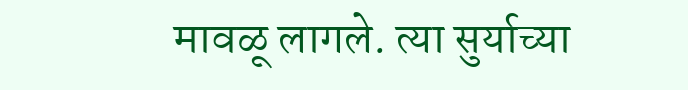मावळू लागले. त्या सुर्याच्या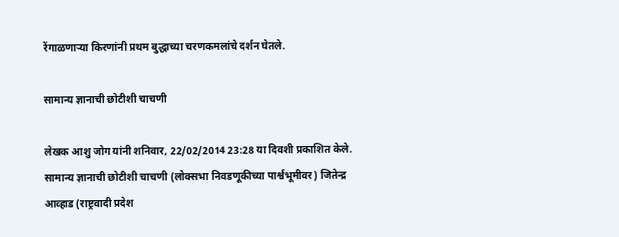रेंगाळणाऱ्या किरणांनी प्रथम बुद्धाच्या चरणकमलांचे दर्शन घेतले.

सामान्य ज्ञानाची छोटीशी चाचणी

लेखक आशु जोग यांनी शनिवार, 22/02/2014 23:28 या दिवशी प्रकाशित केले.
सामान्य ज्ञानाची छोटीशी चाचणी (लोक्सभा निवडणूकीच्या पार्श्वभूमीवर) जितेन्द्र आव्हाड (राष्ट्रवादी प्रदेश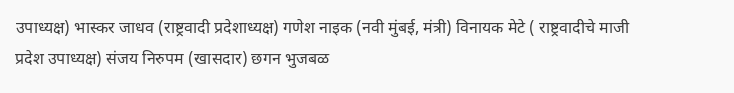उपाध्यक्ष) भास्कर जाधव (राष्ट्रवादी प्रदेशाध्यक्ष) गणेश नाइक (नवी मुंबई, मंत्री) विनायक मेटे ( राष्ट्रवादीचे माजी प्रदेश उपाध्यक्ष) संजय निरुपम (खासदार) छगन भुजबळ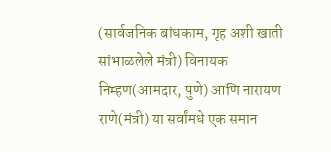(सार्वजनिक बांधकाम, गृह अशी खाती सांभाळलेले मंत्री) विनायक निम्हण(आमदार, पुणे) आणि नारायण राणे(मंत्री) या सर्वांमधे एक समान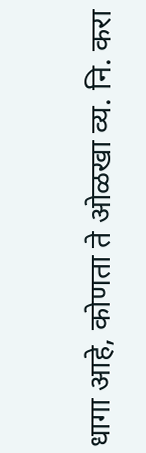धागा आहे, कोणता ते ओळखा व्य. नि. करा